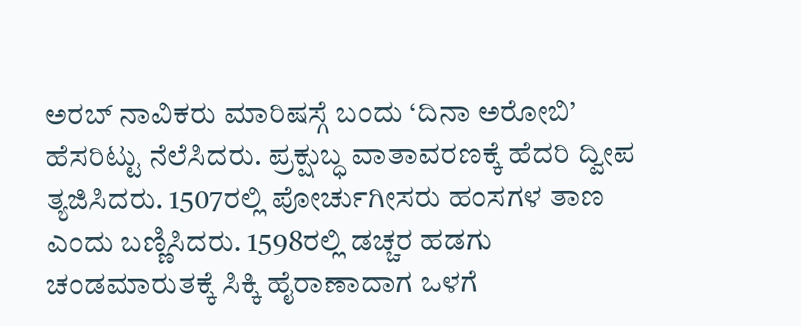ಅರಬ್ ನಾವಿಕರು ಮಾರಿಷಸ್ಗೆ ಬಂದು ‘ದಿನಾ ಅರೋಬಿ’ ಹೆಸರಿಟ್ಟು ನೆಲೆಸಿದರು. ಪ್ರಕ್ಷುಬ್ಧ ವಾತಾವರಣಕ್ಕೆ ಹೆದರಿ ದ್ವೀಪ ತ್ಯಜಿಸಿದರು. 1507ರಲ್ಲಿ ಪೋರ್ಚುಗೀಸರು ಹಂಸಗಳ ತಾಣ ಎಂದು ಬಣ್ಣಿಸಿದರು. 1598ರಲ್ಲಿ ಡಚ್ಚರ ಹಡಗು ಚಂಡಮಾರುತಕ್ಕೆ ಸಿಕ್ಕಿ ಹೈರಾಣಾದಾಗ ಒಳಗೆ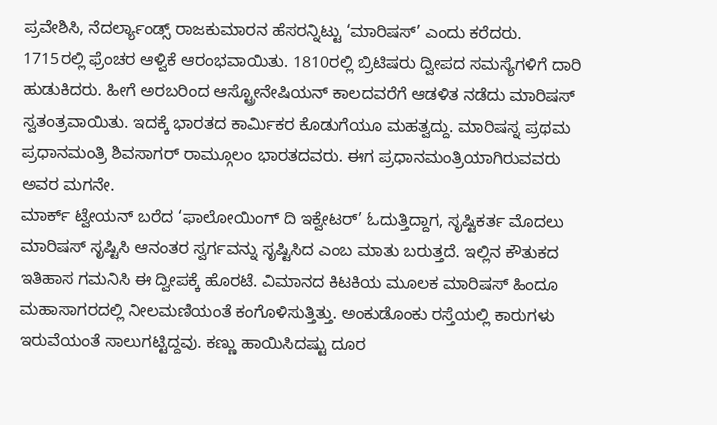ಪ್ರವೇಶಿಸಿ, ನೆದರ್ಲ್ಯಾಂಡ್ಸ್ ರಾಜಕುಮಾರನ ಹೆಸರನ್ನಿಟ್ಟು ‘ಮಾರಿಷಸ್’ ಎಂದು ಕರೆದರು.
1715ರಲ್ಲಿ ಫ್ರೆಂಚರ ಆಳ್ವಿಕೆ ಆರಂಭವಾಯಿತು. 1810ರಲ್ಲಿ ಬ್ರಿಟಿಷರು ದ್ವೀಪದ ಸಮಸ್ಯೆಗಳಿಗೆ ದಾರಿ ಹುಡುಕಿದರು. ಹೀಗೆ ಅರಬರಿಂದ ಆಸ್ಟ್ರೋನೇಷಿಯನ್ ಕಾಲದವರೆಗೆ ಆಡಳಿತ ನಡೆದು ಮಾರಿಷಸ್ ಸ್ವತಂತ್ರವಾಯಿತು. ಇದಕ್ಕೆ ಭಾರತದ ಕಾರ್ಮಿಕರ ಕೊಡುಗೆಯೂ ಮಹತ್ವದ್ದು. ಮಾರಿಷಸ್ನ ಪ್ರಥಮ ಪ್ರಧಾನಮಂತ್ರಿ ಶಿವಸಾಗರ್ ರಾಮ್ಗೂಲಂ ಭಾರತದವರು. ಈಗ ಪ್ರಧಾನಮಂತ್ರಿಯಾಗಿರುವವರು ಅವರ ಮಗನೇ.
ಮಾರ್ಕ್ ಟ್ವೇಯನ್ ಬರೆದ ‘ಫಾಲೋಯಿಂಗ್ ದಿ ಇಕ್ವೇಟರ್’ ಓದುತ್ತಿದ್ದಾಗ, ಸೃಷ್ಟಿಕರ್ತ ಮೊದಲು ಮಾರಿಷಸ್ ಸೃಷ್ಟಿಸಿ ಆನಂತರ ಸ್ವರ್ಗವನ್ನು ಸೃಷ್ಟಿಸಿದ ಎಂಬ ಮಾತು ಬರುತ್ತದೆ. ಇಲ್ಲಿನ ಕೌತುಕದ ಇತಿಹಾಸ ಗಮನಿಸಿ ಈ ದ್ವೀಪಕ್ಕೆ ಹೊರಟೆ. ವಿಮಾನದ ಕಿಟಕಿಯ ಮೂಲಕ ಮಾರಿಷಸ್ ಹಿಂದೂ ಮಹಾಸಾಗರದಲ್ಲಿ ನೀಲಮಣಿಯಂತೆ ಕಂಗೊಳಿಸುತ್ತಿತ್ತು. ಅಂಕುಡೊಂಕು ರಸ್ತೆಯಲ್ಲಿ ಕಾರುಗಳು ಇರುವೆಯಂತೆ ಸಾಲುಗಟ್ಟಿದ್ದವು. ಕಣ್ಣು ಹಾಯಿಸಿದಷ್ಟು ದೂರ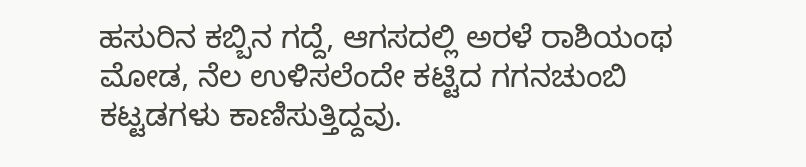ಹಸುರಿನ ಕಬ್ಬಿನ ಗದ್ದೆ, ಆಗಸದಲ್ಲಿ ಅರಳೆ ರಾಶಿಯಂಥ ಮೋಡ, ನೆಲ ಉಳಿಸಲೆಂದೇ ಕಟ್ಟಿದ ಗಗನಚುಂಬಿ ಕಟ್ಟಡಗಳು ಕಾಣಿಸುತ್ತಿದ್ದವು.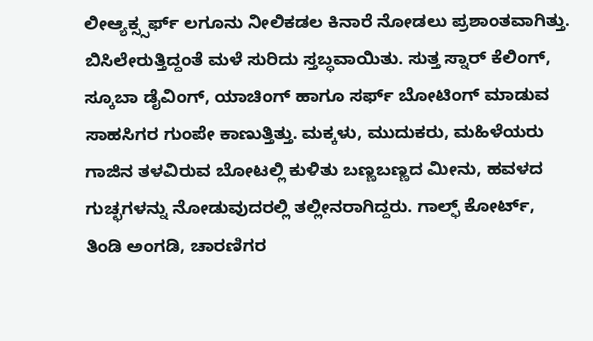ಲೀಆ್ಯಕ್ಸ್ಸರ್ಫ್ ಲಗೂನು ನೀಲಿಕಡಲ ಕಿನಾರೆ ನೋಡಲು ಪ್ರಶಾಂತವಾಗಿತ್ತು. ಬಿಸಿಲೇರುತ್ತಿದ್ದಂತೆ ಮಳೆ ಸುರಿದು ಸ್ತಬ್ಧವಾಯಿತು. ಸುತ್ತ ಸ್ನಾರ್ ಕೆಲಿಂಗ್, ಸ್ಕೂಬಾ ಡೈವಿಂಗ್, ಯಾಚಿಂಗ್ ಹಾಗೂ ಸರ್ಫ್ ಬೋಟಿಂಗ್ ಮಾಡುವ ಸಾಹಸಿಗರ ಗುಂಪೇ ಕಾಣುತ್ತಿತ್ತು. ಮಕ್ಕಳು, ಮುದುಕರು, ಮಹಿಳೆಯರು ಗಾಜಿನ ತಳವಿರುವ ಬೋಟಲ್ಲಿ ಕುಳಿತು ಬಣ್ಣಬಣ್ಣದ ಮೀನು, ಹವಳದ ಗುಚ್ಛಗಳನ್ನು ನೋಡುವುದರಲ್ಲಿ ತಲ್ಲೀನರಾಗಿದ್ದರು. ಗಾಲ್ಫ್ ಕೋರ್ಟ್, ತಿಂಡಿ ಅಂಗಡಿ, ಚಾರಣಿಗರ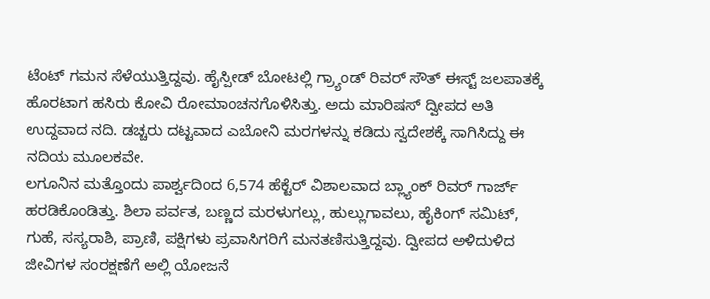ಟೆಂಟ್ ಗಮನ ಸೆಳೆಯುತ್ತಿದ್ದವು. ಹೈಸ್ಪೀಡ್ ಬೋಟಲ್ಲಿ ಗ್ರ್ಯಾಂಡ್ ರಿವರ್ ಸೌತ್ ಈಸ್ಟ್ ಜಲಪಾತಕ್ಕೆ ಹೊರಟಾಗ ಹಸಿರು ಕೋವಿ ರೋಮಾಂಚನಗೊಳಿಸಿತ್ತು. ಅದು ಮಾರಿಷಸ್ ದ್ವೀಪದ ಅತಿ ಉದ್ದವಾದ ನದಿ. ಡಚ್ಚರು ದಟ್ಟವಾದ ಎಬೋನಿ ಮರಗಳನ್ನು ಕಡಿದು ಸ್ವದೇಶಕ್ಕೆ ಸಾಗಿಸಿದ್ದು ಈ ನದಿಯ ಮೂಲಕವೇ.
ಲಗೂನಿನ ಮತ್ತೊಂದು ಪಾರ್ಶ್ವದಿಂದ 6,574 ಹೆಕ್ಟೆರ್ ವಿಶಾಲವಾದ ಬ್ಲ್ಯಾಂಕ್ ರಿವರ್ ಗಾರ್ಜ್ ಹರಡಿಕೊಂಡಿತ್ತು. ಶಿಲಾ ಪರ್ವತ, ಬಣ್ಣದ ಮರಳುಗಲ್ಲು, ಹುಲ್ಲುಗಾವಲು, ಹೈಕಿಂಗ್ ಸಮಿಟ್, ಗುಹೆ, ಸಸ್ಯರಾಶಿ, ಪ್ರಾಣಿ, ಪಕ್ಷಿಗಳು ಪ್ರವಾಸಿಗರಿಗೆ ಮನತಣಿಸುತ್ತಿದ್ದವು. ದ್ವೀಪದ ಅಳಿದುಳಿದ ಜೀವಿಗಳ ಸಂರಕ್ಷಣೆಗೆ ಅಲ್ಲಿ ಯೋಜನೆ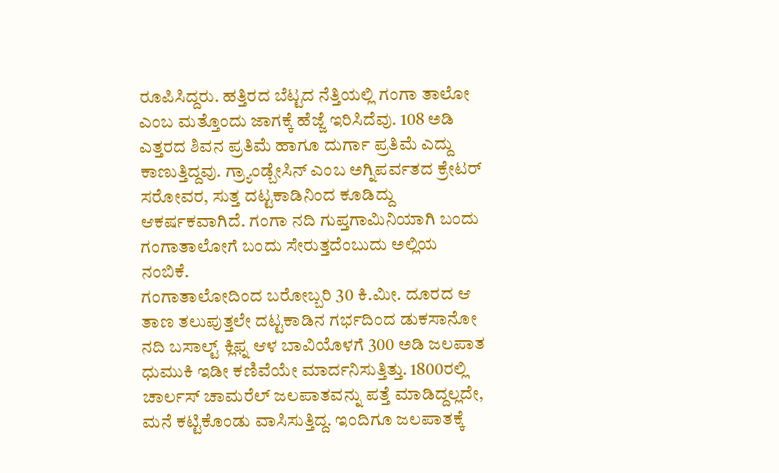ರೂಪಿಸಿದ್ದರು. ಹತ್ತಿರದ ಬೆಟ್ಟದ ನೆತ್ತಿಯಲ್ಲಿ ಗಂಗಾ ತಾಲೋ ಎಂಬ ಮತ್ತೊಂದು ಜಾಗಕ್ಕೆ ಹೆಜ್ಜೆ ಇರಿಸಿದೆವು. 108 ಅಡಿ ಎತ್ತರದ ಶಿವನ ಪ್ರತಿಮೆ ಹಾಗೂ ದುರ್ಗಾ ಪ್ರತಿಮೆ ಎದ್ದು ಕಾಣುತ್ತಿದ್ದವು. ಗ್ರ್ಯಾಂಡ್ಬೇಸಿನ್ ಎಂಬ ಅಗ್ನಿಪರ್ವತದ ಕ್ರೇಟರ್ ಸರೋವರ, ಸುತ್ತ ದಟ್ಟಕಾಡಿನಿಂದ ಕೂಡಿದ್ದು ಆಕರ್ಷಕವಾಗಿದೆ. ಗಂಗಾ ನದಿ ಗುಪ್ತಗಾಮಿನಿಯಾಗಿ ಬಂದು ಗಂಗಾತಾಲೋಗೆ ಬಂದು ಸೇರುತ್ತದೆಂಬುದು ಅಲ್ಲಿಯ ನಂಬಿಕೆ.
ಗಂಗಾತಾಲೋದಿಂದ ಬರೋಬ್ಬರಿ 30 ಕಿ.ಮೀ. ದೂರದ ಆ ತಾಣ ತಲುಪುತ್ತಲೇ ದಟ್ಟಕಾಡಿನ ಗರ್ಭದಿಂದ ಡುಕಸಾನೋ ನದಿ ಬಸಾಲ್ಟ್ ಕ್ಲಿಫ್ನ ಆಳ ಬಾವಿಯೊಳಗೆ 300 ಅಡಿ ಜಲಪಾತ ಧುಮುಕಿ ಇಡೀ ಕಣಿವೆಯೇ ಮಾರ್ದನಿಸುತ್ತಿತ್ತು. 1800ರಲ್ಲಿ ಚಾರ್ಲಸ್ ಚಾಮರೆಲ್ ಜಲಪಾತವನ್ನು ಪತ್ತೆ ಮಾಡಿದ್ದಲ್ಲದೇ, ಮನೆ ಕಟ್ಟಿಕೊಂಡು ವಾಸಿಸುತ್ತಿದ್ದ. ಇಂದಿಗೂ ಜಲಪಾತಕ್ಕೆ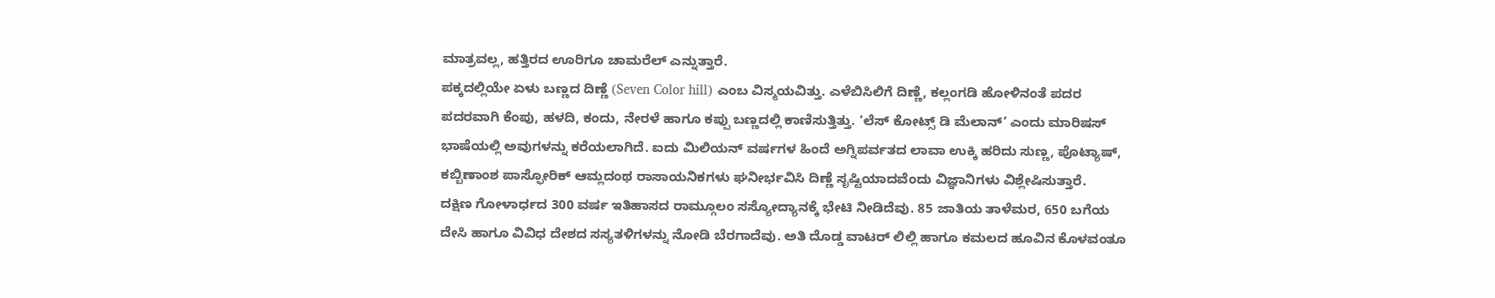ಮಾತ್ರವಲ್ಲ, ಹತ್ತಿರದ ಊರಿಗೂ ಚಾಮರೆಲ್ ಎನ್ನುತ್ತಾರೆ.
ಪಕ್ಕದಲ್ಲಿಯೇ ಏಳು ಬಣ್ಣದ ದಿಣ್ಣೆ (Seven Color hill) ಎಂಬ ವಿಸ್ಮಯವಿತ್ತು. ಎಳೆಬಿಸಿಲಿಗೆ ದಿಣ್ಣೆ, ಕಲ್ಲಂಗಡಿ ಹೋಳಿನಂತೆ ಪದರ ಪದರವಾಗಿ ಕೆಂಪು, ಹಳದಿ, ಕಂದು, ನೇರಳೆ ಹಾಗೂ ಕಪ್ಪು ಬಣ್ಣದಲ್ಲಿ ಕಾಣಿಸುತ್ತಿತ್ತು. ‘ಲೆಸ್ ಕೋಟ್ಸ್ ಡಿ ಮೆಲಾನ್’ ಎಂದು ಮಾರಿಷಸ್ ಭಾಷೆಯಲ್ಲಿ ಅವುಗಳನ್ನು ಕರೆಯಲಾಗಿದೆ. ಐದು ಮಿಲಿಯನ್ ವರ್ಷಗಳ ಹಿಂದೆ ಅಗ್ನಿಪರ್ವತದ ಲಾವಾ ಉಕ್ಕಿ ಹರಿದು ಸುಣ್ಣ, ಪೊಟ್ಯಾಷ್, ಕಬ್ಬಿಣಾಂಶ ಪಾಸ್ಫೋರಿಕ್ ಆಮ್ಲದಂಥ ರಾಸಾಯನಿಕಗಳು ಘನೀರ್ಭವಿಸಿ ದಿಣ್ಣೆ ಸೃಷ್ಟಿಯಾದವೆಂದು ವಿಜ್ಞಾನಿಗಳು ವಿಶ್ಲೇಷಿಸುತ್ತಾರೆ.
ದಕ್ಷಿಣ ಗೋಳಾರ್ಧದ 300 ವರ್ಷ ಇತಿಹಾಸದ ರಾಮ್ಗೂಲಂ ಸಸ್ಯೋದ್ಯಾನಕ್ಕೆ ಭೇಟಿ ನೀಡಿದೆವು. 85 ಜಾತಿಯ ತಾಳೆಮರ, 650 ಬಗೆಯ ದೇಸಿ ಹಾಗೂ ವಿವಿಧ ದೇಶದ ಸಸ್ಯತಳಿಗಳನ್ನು ನೋಡಿ ಬೆರಗಾದೆವು. ಅತಿ ದೊಡ್ಡ ವಾಟರ್ ಲಿಲ್ಲಿ ಹಾಗೂ ಕಮಲದ ಹೂವಿನ ಕೊಳವಂತೂ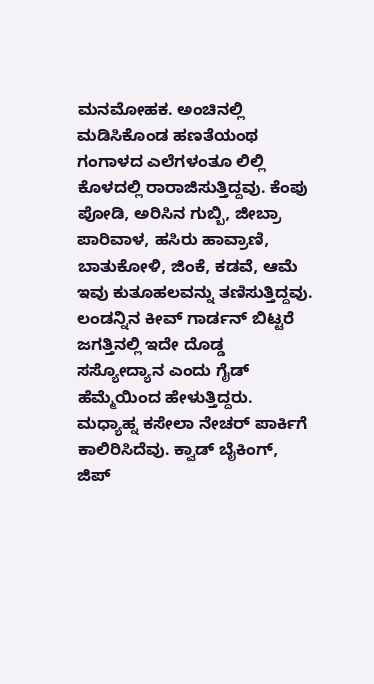ಮನಮೋಹಕ. ಅಂಚಿನಲ್ಲಿ ಮಡಿಸಿಕೊಂಡ ಹಣತೆಯಂಥ ಗಂಗಾಳದ ಎಲೆಗಳಂತೂ ಲಿಲ್ಲಿ ಕೊಳದಲ್ಲಿ ರಾರಾಜಿಸುತ್ತಿದ್ದವು. ಕೆಂಪು ಪೋಡಿ, ಅರಿಸಿನ ಗುಬ್ಬಿ, ಜೀಬ್ರಾ ಪಾರಿವಾಳ, ಹಸಿರು ಹಾವ್ರಾಣಿ, ಬಾತುಕೋಳಿ, ಜಿಂಕೆ, ಕಡವೆ, ಆಮೆ ಇವು ಕುತೂಹಲವನ್ನು ತಣಿಸುತ್ತಿದ್ದವು.
ಲಂಡನ್ನಿನ ಕೀವ್ ಗಾರ್ಡನ್ ಬಿಟ್ಟರೆ ಜಗತ್ತಿನಲ್ಲಿ ಇದೇ ದೊಡ್ಡ ಸಸ್ಯೋದ್ಯಾನ ಎಂದು ಗೈಡ್ ಹೆಮ್ಮೆಯಿಂದ ಹೇಳುತ್ತಿದ್ದರು.
ಮಧ್ಯಾಹ್ನ ಕಸೇಲಾ ನೇಚರ್ ಪಾರ್ಕಿಗೆ ಕಾಲಿರಿಸಿದೆವು. ಕ್ವಾಡ್ ಬೈಕಿಂಗ್, ಜಿಪ್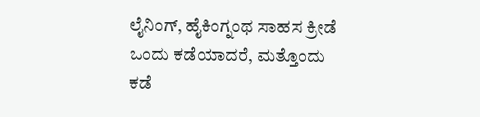ಲೈನಿಂಗ್, ಹೈಕಿಂಗ್ನಂಥ ಸಾಹಸ ಕ್ರೀಡೆ ಒಂದು ಕಡೆಯಾದರೆ, ಮತ್ತೊಂದು ಕಡೆ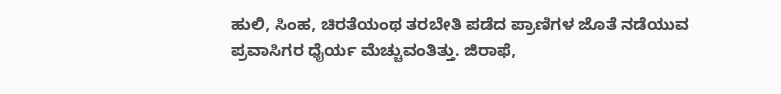ಹುಲಿ, ಸಿಂಹ, ಚಿರತೆಯಂಥ ತರಬೇತಿ ಪಡೆದ ಪ್ರಾಣಿಗಳ ಜೊತೆ ನಡೆಯುವ ಪ್ರವಾಸಿಗರ ಧೈರ್ಯ ಮೆಚ್ಚುವಂತಿತ್ತು. ಜಿರಾಫೆ,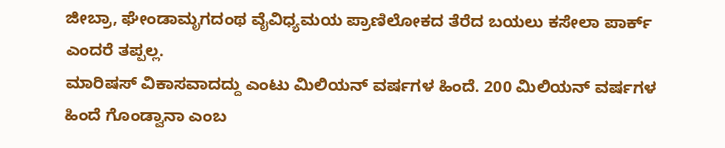ಜೀಬ್ರಾ, ಘೇಂಡಾಮೃಗದಂಥ ವೈವಿಧ್ಯಮಯ ಪ್ರಾಣಿಲೋಕದ ತೆರೆದ ಬಯಲು ಕಸೇಲಾ ಪಾರ್ಕ್ ಎಂದರೆ ತಪ್ಪಲ್ಲ.
ಮಾರಿಷಸ್ ವಿಕಾಸವಾದದ್ದು ಎಂಟು ಮಿಲಿಯನ್ ವರ್ಷಗಳ ಹಿಂದೆ. 200 ಮಿಲಿಯನ್ ವರ್ಷಗಳ ಹಿಂದೆ ಗೊಂಡ್ವಾನಾ ಎಂಬ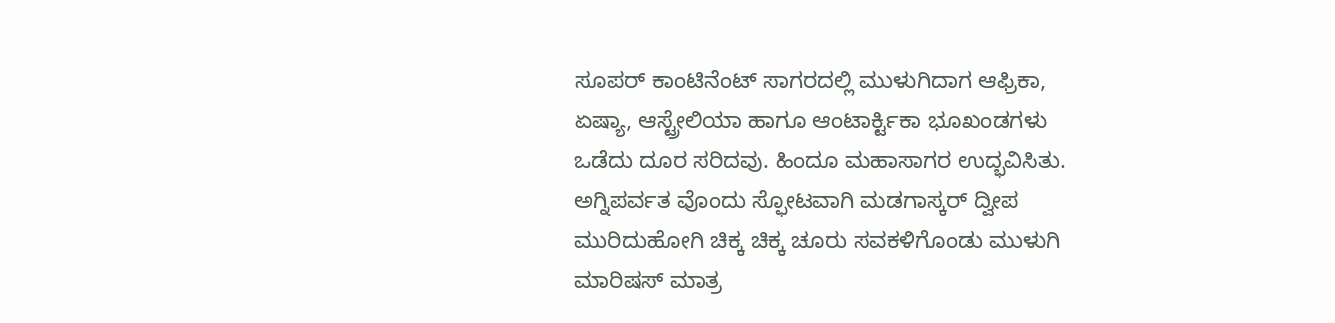ಸೂಪರ್ ಕಾಂಟಿನೆಂಟ್ ಸಾಗರದಲ್ಲಿ ಮುಳುಗಿದಾಗ ಆಫ್ರಿಕಾ, ಏಷ್ಯಾ, ಆಸ್ಟ್ರೇಲಿಯಾ ಹಾಗೂ ಆಂಟಾರ್ಕ್ಟಿಕಾ ಭೂಖಂಡಗಳು ಒಡೆದು ದೂರ ಸರಿದವು. ಹಿಂದೂ ಮಹಾಸಾಗರ ಉದ್ಭವಿಸಿತು. ಅಗ್ನಿಪರ್ವತ ವೊಂದು ಸ್ಫೋಟವಾಗಿ ಮಡಗಾಸ್ಕರ್ ದ್ವೀಪ ಮುರಿದುಹೋಗಿ ಚಿಕ್ಕ ಚಿಕ್ಕ ಚೂರು ಸವಕಳಿಗೊಂಡು ಮುಳುಗಿ ಮಾರಿಷಸ್ ಮಾತ್ರ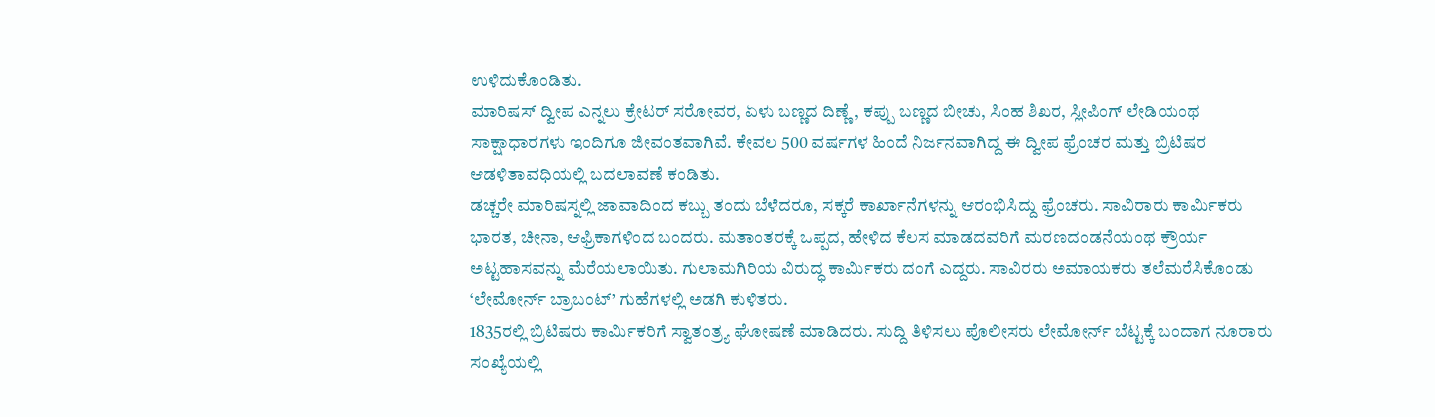ಉಳಿದುಕೊಂಡಿತು.
ಮಾರಿಷಸ್ ದ್ವೀಪ ಎನ್ನಲು ಕ್ರೇಟರ್ ಸರೋವರ, ಏಳು ಬಣ್ಣದ ದಿಣ್ಣೆ, ಕಪ್ಪು ಬಣ್ಣದ ಬೀಚು, ಸಿಂಹ ಶಿಖರ, ಸ್ಲೀಪಿಂಗ್ ಲೇಡಿಯಂಥ ಸಾಕ್ಷಾಧಾರಗಳು ಇಂದಿಗೂ ಜೀವಂತವಾಗಿವೆ. ಕೇವಲ 500 ವರ್ಷಗಳ ಹಿಂದೆ ನಿರ್ಜನವಾಗಿದ್ದ ಈ ದ್ವೀಪ ಫ್ರೆಂಚರ ಮತ್ತು ಬ್ರಿಟಿಷರ ಆಡಳಿತಾವಧಿಯಲ್ಲಿ ಬದಲಾವಣೆ ಕಂಡಿತು.
ಡಚ್ಚರೇ ಮಾರಿಷಸ್ನಲ್ಲಿ ಜಾವಾದಿಂದ ಕಬ್ಬು ತಂದು ಬೆಳೆದರೂ, ಸಕ್ಕರೆ ಕಾರ್ಖಾನೆಗಳನ್ನು ಆರಂಭಿಸಿದ್ದು ಫ್ರೆಂಚರು. ಸಾವಿರಾರು ಕಾರ್ಮಿಕರು ಭಾರತ, ಚೀನಾ, ಆಫ್ರಿಕಾಗಳಿಂದ ಬಂದರು. ಮತಾಂತರಕ್ಕೆ ಒಪ್ಪದ, ಹೇಳಿದ ಕೆಲಸ ಮಾಡದವರಿಗೆ ಮರಣದಂಡನೆಯಂಥ ಕ್ರೌರ್ಯ ಅಟ್ಟಹಾಸವನ್ನು ಮೆರೆಯಲಾಯಿತು. ಗುಲಾಮಗಿರಿಯ ವಿರುದ್ಧ ಕಾರ್ಮಿಕರು ದಂಗೆ ಎದ್ದರು. ಸಾವಿರರು ಅಮಾಯಕರು ತಲೆಮರೆಸಿಕೊಂಡು ‘ಲೇಮೋರ್ನ್ ಬ್ರಾಬಂಟ್’ ಗುಹೆಗಳಲ್ಲಿ ಅಡಗಿ ಕುಳಿತರು.
1835ರಲ್ಲಿ ಬ್ರಿಟಿಷರು ಕಾರ್ಮಿಕರಿಗೆ ಸ್ವಾತಂತ್ರ್ಯ ಘೋಷಣೆ ಮಾಡಿದರು. ಸುದ್ದಿ ತಿಳಿಸಲು ಪೊಲೀಸರು ಲೇಮೋರ್ನ್ ಬೆಟ್ಟಕ್ಕೆ ಬಂದಾಗ ನೂರಾರು ಸಂಖ್ಯೆಯಲ್ಲಿ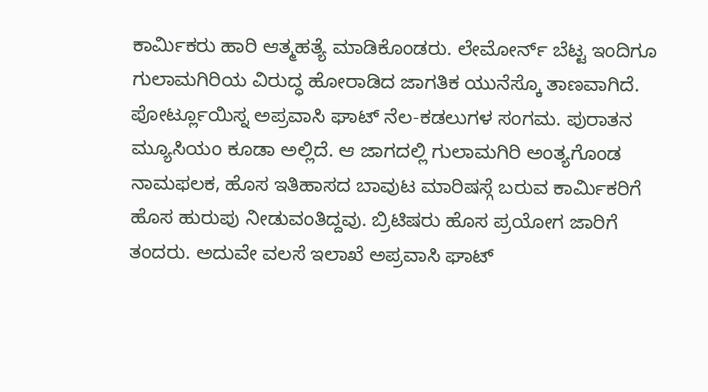ಕಾರ್ಮಿಕರು ಹಾರಿ ಆತ್ಮಹತ್ಯೆ ಮಾಡಿಕೊಂಡರು. ಲೇಮೋರ್ನ್ ಬೆಟ್ಟ ಇಂದಿಗೂ ಗುಲಾಮಗಿರಿಯ ವಿರುದ್ಧ ಹೋರಾಡಿದ ಜಾಗತಿಕ ಯುನೆಸ್ಕೊ ತಾಣವಾಗಿದೆ.
ಪೋರ್ಟ್ಲೂಯಿಸ್ನ ಅಪ್ರವಾಸಿ ಘಾಟ್ ನೆಲ-ಕಡಲುಗಳ ಸಂಗಮ. ಪುರಾತನ ಮ್ಯೂಸಿಯಂ ಕೂಡಾ ಅಲ್ಲಿದೆ. ಆ ಜಾಗದಲ್ಲಿ ಗುಲಾಮಗಿರಿ ಅಂತ್ಯಗೊಂಡ ನಾಮಫಲಕ, ಹೊಸ ಇತಿಹಾಸದ ಬಾವುಟ ಮಾರಿಷಸ್ಗೆ ಬರುವ ಕಾರ್ಮಿಕರಿಗೆ ಹೊಸ ಹುರುಪು ನೀಡುವಂತಿದ್ದವು. ಬ್ರಿಟಿಷರು ಹೊಸ ಪ್ರಯೋಗ ಜಾರಿಗೆ ತಂದರು. ಅದುವೇ ವಲಸೆ ಇಲಾಖೆ ಅಪ್ರವಾಸಿ ಘಾಟ್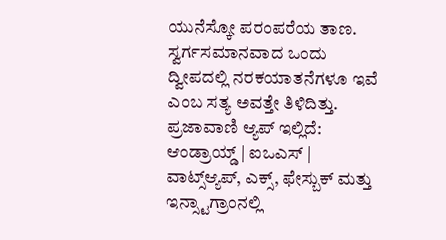ಯುನೆಸ್ಕೋ ಪರಂಪರೆಯ ತಾಣ. ಸ್ವರ್ಗಸಮಾನವಾದ ಒಂದು ದ್ವೀಪದಲ್ಲಿ ನರಕಯಾತನೆಗಳೂ ಇವೆ ಎಂಬ ಸತ್ಯ ಅವತ್ತೇ ತಿಳಿದಿತ್ತು.
ಪ್ರಜಾವಾಣಿ ಆ್ಯಪ್ ಇಲ್ಲಿದೆ: ಆಂಡ್ರಾಯ್ಡ್ | ಐಒಎಸ್ | ವಾಟ್ಸ್ಆ್ಯಪ್, ಎಕ್ಸ್, ಫೇಸ್ಬುಕ್ ಮತ್ತು ಇನ್ಸ್ಟಾಗ್ರಾಂನಲ್ಲಿ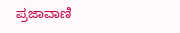ಪ್ರಜಾವಾಣಿ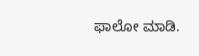ಫಾಲೋ ಮಾಡಿ.